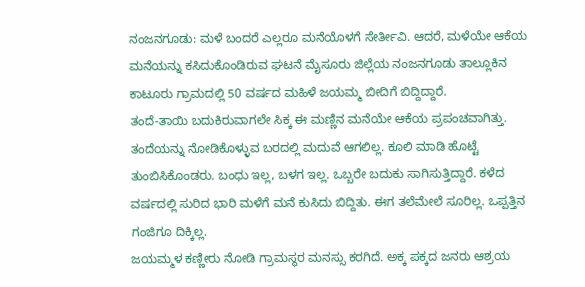ನಂಜನಗೂಡು: ಮಳೆ ಬಂದರೆ ಎಲ್ಲರೂ ಮನೆಯೊಳಗೆ ಸೇರ್ತೀವಿ. ಆದರೆ, ಮಳೆಯೇ ಆಕೆಯ ಮನೆಯನ್ನು ಕಸಿದುಕೊಂಡಿರುವ ಘಟನೆ ಮೈಸೂರು ಜಿಲ್ಲೆಯ ನಂಜನಗೂಡು ತಾಲ್ಲೂಕಿನ ಕಾಟೂರು ಗ್ರಾಮದಲ್ಲಿ 50 ವರ್ಷದ ಮಹಿಳೆ ಜಯಮ್ಮ ಬೀದಿಗೆ ಬಿದ್ದಿದ್ದಾರೆ.
ತಂದೆ-ತಾಯಿ ಬದುಕಿರುವಾಗಲೇ ಸಿಕ್ಕ ಈ ಮಣ್ಣಿನ ಮನೆಯೇ ಆಕೆಯ ಪ್ರಪಂಚವಾಗಿತ್ತು. ತಂದೆಯನ್ನು ನೋಡಿಕೊಳ್ಳುವ ಬರದಲ್ಲಿ ಮದುವೆ ಆಗಲಿಲ್ಲ. ಕೂಲಿ ಮಾಡಿ ಹೊಟ್ಟೆ ತುಂಬಿಸಿಕೊಂಡರು. ಬಂಧು ಇಲ್ಲ, ಬಳಗ ಇಲ್ಲ. ಒಬ್ಬರೇ ಬದುಕು ಸಾಗಿಸುತ್ತಿದ್ದಾರೆ. ಕಳೆದ ವರ್ಷದಲ್ಲಿ ಸುರಿದ ಭಾರಿ ಮಳೆಗೆ ಮನೆ ಕುಸಿದು ಬಿದ್ದಿತು. ಈಗ ತಲೆಮೇಲೆ ಸೂರಿಲ್ಲ. ಒಪ್ಪತ್ತಿನ ಗಂಜಿಗೂ ದಿಕ್ಕಿಲ್ಲ.
ಜಯಮ್ಮಳ ಕಣ್ಣೀರು ನೋಡಿ ಗ್ರಾಮಸ್ಥರ ಮನಸ್ಸು ಕರಗಿದೆ. ಅಕ್ಕ ಪಕ್ಕದ ಜನರು ಆಶ್ರಯ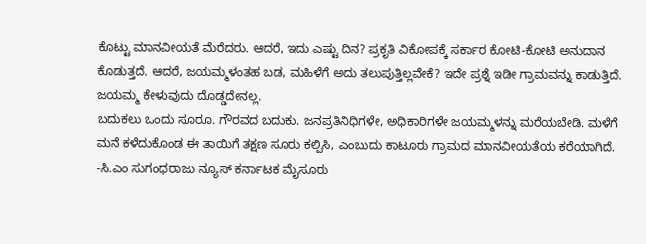ಕೊಟ್ಟು ಮಾನವೀಯತೆ ಮೆರೆದರು. ಆದರೆ, ಇದು ಎಷ್ಟು ದಿನ? ಪ್ರಕೃತಿ ವಿಕೋಪಕ್ಕೆ ಸರ್ಕಾರ ಕೋಟಿ-ಕೋಟಿ ಅನುದಾನ ಕೊಡುತ್ತದೆ. ಆದರೆ, ಜಯಮ್ಮಳಂತಹ ಬಡ, ಮಹಿಳೆಗೆ ಅದು ತಲುಪುತ್ತಿಲ್ಲವೇಕೆ? ಇದೇ ಪ್ರಶ್ನೆ ಇಡೀ ಗ್ರಾಮವನ್ನು ಕಾಡುತ್ತಿದೆ. ಜಯಮ್ಮ ಕೇಳುವುದು ದೊಡ್ಡದೇನಲ್ಲ.
ಬದುಕಲು ಒಂದು ಸೂರೂ. ಗೌರವದ ಬದುಕು. ಜನಪ್ರತಿನಿಧಿಗಳೇ, ಅಧಿಕಾರಿಗಳೇ ಜಯಮ್ಮಳನ್ನು ಮರೆಯಬೇಡಿ. ಮಳೆಗೆ ಮನೆ ಕಳೆದುಕೊಂಡ ಈ ತಾಯಿಗೆ ತಕ್ಷಣ ಸೂರು ಕಲ್ಪಿಸಿ, ಎಂಬುದು ಕಾಟೂರು ಗ್ರಾಮದ ಮಾನವೀಯತೆಯ ಕರೆಯಾಗಿದೆ.
-ಸಿ.ಎಂ ಸುಗಂಧರಾಜು ನ್ಯೂಸ್ ಕರ್ನಾಟಕ ಮೈಸೂರು